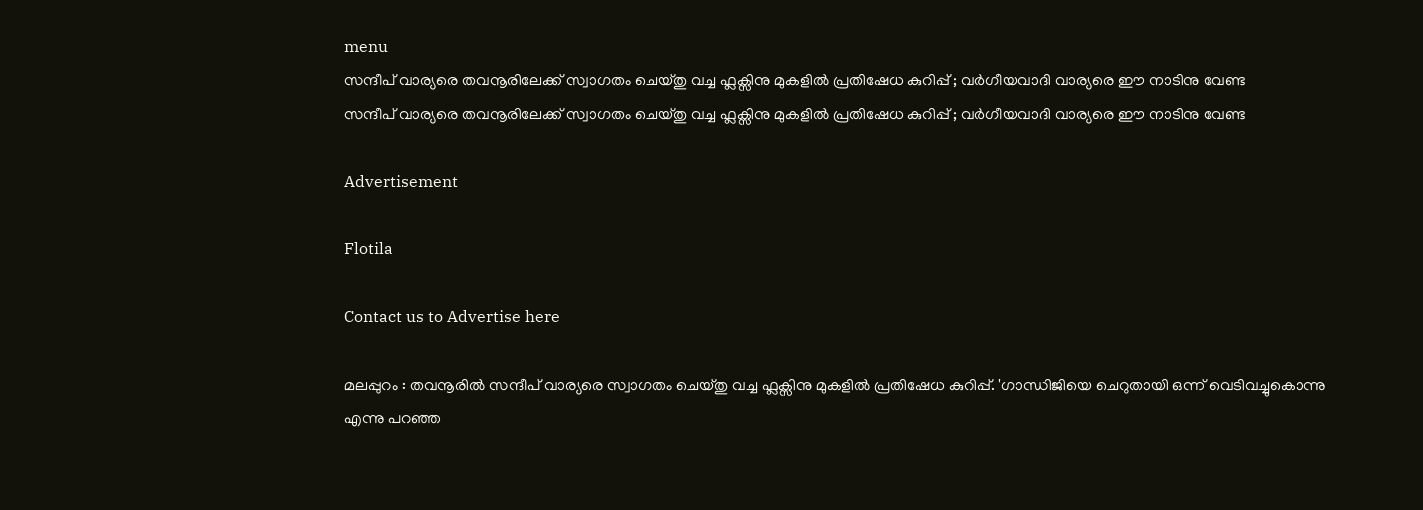menu
സന്ദീപ് വാര്യരെ തവനൂരിലേക്ക് സ്വാഗതം ചെയ്തു വച്ച ഫ്ലക്സിനു മുകളില്‍ പ്രതിഷേധ കുറിപ്പ് ; വര്‍ഗീയവാദി വാര്യരെ ഈ നാടിനു വേണ്ട
സന്ദീപ് വാര്യരെ തവനൂരിലേക്ക് സ്വാഗതം ചെയ്തു വച്ച ഫ്ലക്സിനു മുകളില്‍ പ്രതിഷേധ കുറിപ്പ് ; വര്‍ഗീയവാദി വാര്യരെ ഈ നാടിനു വേണ്ട

Advertisement

Flotila

Contact us to Advertise here

മലപ്പുറം : തവനൂരില്‍ സന്ദീപ് വാര്യരെ സ്വാഗതം ചെയ്തു വച്ച ഫ്ലക്സിനു മുകളില്‍ പ്രതിഷേധ കുറിപ്പ്. 'ഗാന്ധിജിയെ ചെറുതായി ഒന്ന് വെടിവച്ചുകൊന്നു എന്നു പറഞ്ഞ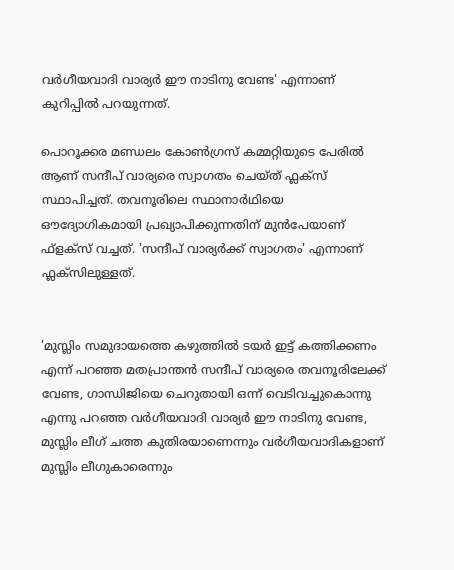വർഗീയവാദി വാര്യർ ഈ നാടിനു വേണ്ട' എന്നാണ് കുറിപ്പില്‍ പറയുന്നത്.

പൊറൂക്കര മണ്ഡലം കോണ്‍ഗ്രസ് കമ്മറ്റിയുടെ പേരില്‍ ആണ് സന്ദീപ് വാര്യരെ സ്വാഗതം ചെയ്ത് ഫ്ലക്സ് സ്ഥാപിച്ചത്. തവനൂരിലെ സ്ഥാനാർഥിയെ ഔദ്യോഗികമായി പ്രഖ്യാപിക്കുന്നതിന് മുൻപേയാണ് ഫ്ളക്സ് വച്ചത്. 'സന്ദീപ് വാര്യർക്ക് സ്വാഗതം' എന്നാണ് ഫ്ലക്സിലുള്ളത്.


'മുസ്ലിം സമുദായത്തെ കഴുത്തില്‍ ടയർ ഇട്ട് കത്തിക്കണം എന്ന് പറഞ്ഞ മതപ്രാന്തൻ സന്ദീപ് വാര്യരെ തവനൂരിലേക്ക് വേണ്ട, ഗാന്ധിജിയെ ചെറുതായി ഒന്ന് വെടിവച്ചുകൊന്നു എന്നു പറഞ്ഞ വർഗീയവാദി വാര്യർ ഈ നാടിനു വേണ്ട, മുസ്ലിം ലീഗ് ചത്ത കുതിരയാണെന്നും വർഗീയവാദികളാണ് മുസ്ലിം ലീഗുകാരെന്നും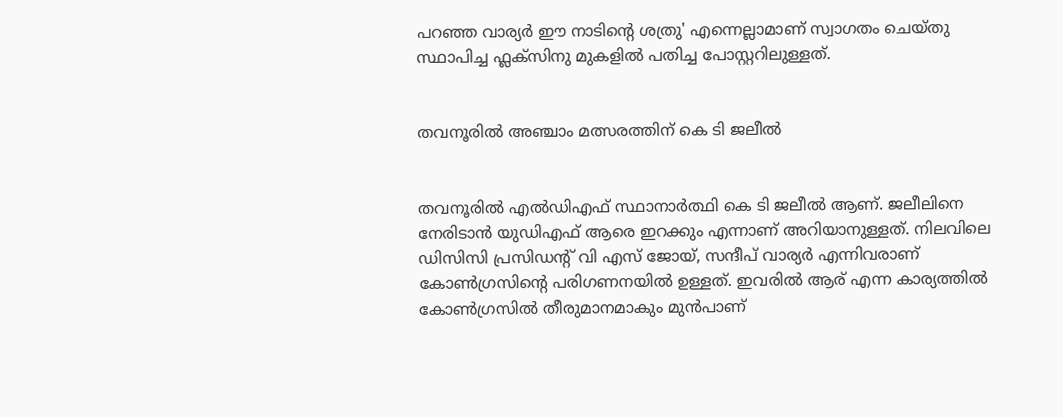പറഞ്ഞ വാര്യർ ഈ നാടിന്‍റെ ശത്രു' എന്നെല്ലാമാണ് സ്വാഗതം ചെയ്തു സ്ഥാപിച്ച ഫ്ലക്സിനു മുകളില്‍ പതിച്ച പോസ്റ്ററിലുള്ളത്.


തവനൂരില്‍ അഞ്ചാം മത്സരത്തിന് കെ ടി ജലീല്‍


തവനൂരില്‍ എല്‍ഡിഎഫ് സ്ഥാനാർത്ഥി കെ ടി ജലീല്‍ ആണ്. ജലീലിനെ നേരിടാൻ യുഡിഎഫ് ആരെ ഇറക്കും എന്നാണ് അറിയാനുള്ളത്. നിലവിലെ ഡിസിസി പ്രസിഡന്‍റ് വി എസ് ജോയ്, സന്ദീപ് വാര്യർ എന്നിവരാണ് കോണ്‍ഗ്രസിന്‍റെ പരിഗണനയില്‍ ഉള്ളത്. ഇവരില്‍ ആര് എന്ന കാര്യത്തില്‍ കോണ്‍ഗ്രസില്‍ തീരുമാനമാകും മുൻപാണ്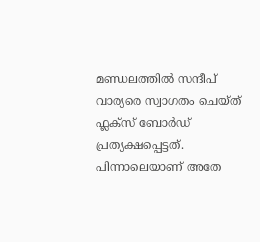മണ്ഡലത്തില്‍ സന്ദീപ് വാര്യരെ സ്വാഗതം ചെയ്ത് ഫ്ലക്സ് ബോർഡ് പ്രത്യക്ഷപ്പെട്ടത്. പിന്നാലെയാണ് അതേ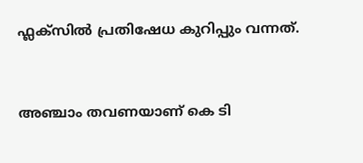ഫ്ലക്സില്‍ പ്രതിഷേധ കുറിപ്പും വന്നത്.


അഞ്ചാം തവണയാണ് കെ ടി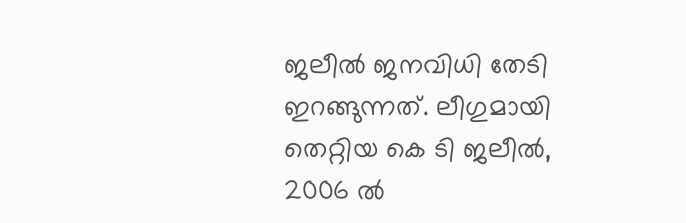ജലീല്‍ ജനവിധി തേടി ഇറങ്ങുന്നത്. ലീഗുമായി തെറ്റിയ കെ ടി ജലീല്‍, 2006 ല്‍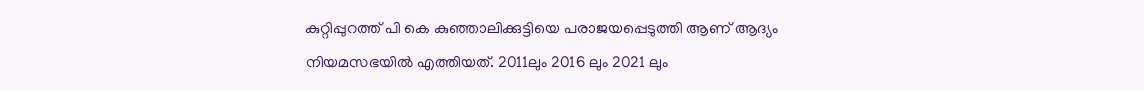കുറ്റിപ്പുറത്ത് പി കെ കുഞ്ഞാലിക്കുട്ടിയെ പരാജയപ്പെടുത്തി ആണ് ആദ്യം നിയമസഭയില്‍ എത്തിയത്. 2011ലും 2016 ലും 2021 ലും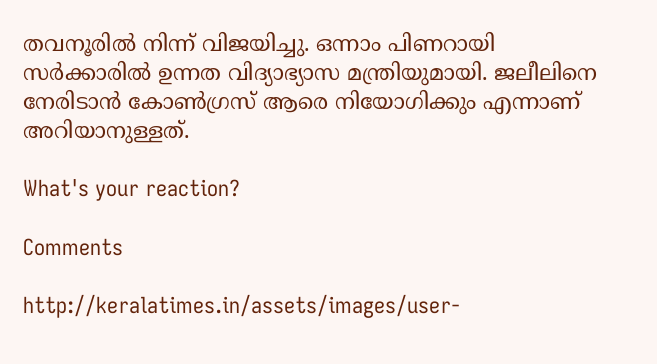തവനൂരില്‍ നിന്ന് വിജയിച്ചു. ഒന്നാം പിണറായി സർക്കാരില്‍ ഉന്നത വിദ്യാഭ്യാസ മന്ത്രിയുമായി. ജലീലിനെ നേരിടാൻ കോണ്‍ഗ്രസ് ആരെ നിയോഗിക്കും എന്നാണ് അറിയാനുള്ളത്.

What's your reaction?

Comments

http://keralatimes.in/assets/images/user-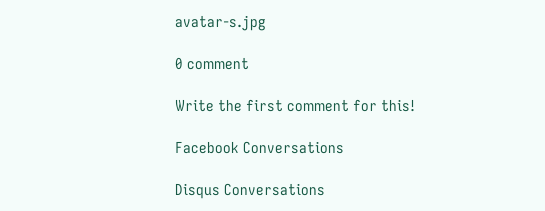avatar-s.jpg

0 comment

Write the first comment for this!

Facebook Conversations

Disqus Conversations